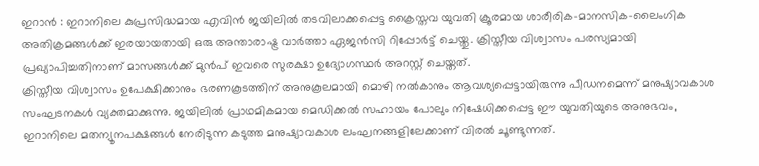ഇറാൻ : ഇറാനിലെ കുപ്രസിദ്ധമായ എവിൻ ജയിലിൽ തടവിലാക്കപ്പെട്ട ക്രൈസ്തവ യുവതി ക്രൂരമായ ശാരീരിക-മാനസിക-ലൈംഗിക അതിക്രമങ്ങൾക്ക് ഇരയായതായി ഒരു അന്താരാഷ്ട്ര വാർത്താ ഏജൻസി റിപ്പോർട്ട് ചെയ്തു. ക്രിസ്തീയ വിശ്വാസം പരസ്യമായി പ്രഖ്യാപിച്ചതിനാണ് മാസങ്ങൾക്ക് മുൻപ് ഇവരെ സുരക്ഷാ ഉദ്യോഗസ്ഥർ അറസ്റ്റ് ചെയ്തത്.
ക്രിസ്തീയ വിശ്വാസം ഉപേക്ഷിക്കാനും ഭരണകൂടത്തിന് അനുകൂലമായി മൊഴി നൽകാനും ആവശ്യപ്പെട്ടായിരുന്നു പീഡനമെന്ന് മനുഷ്യാവകാശ സംഘടനകൾ വ്യക്തമാക്കുന്നു. ജയിലിൽ പ്രാഥമികമായ മെഡിക്കൽ സഹായം പോലും നിഷേധിക്കപ്പെട്ട ഈ യുവതിയുടെ അനുഭവം, ഇറാനിലെ മതന്യൂനപക്ഷങ്ങൾ നേരിടുന്ന കടുത്ത മനുഷ്യാവകാശ ലംഘനങ്ങളിലേക്കാണ് വിരൽ ചൂണ്ടുന്നത്.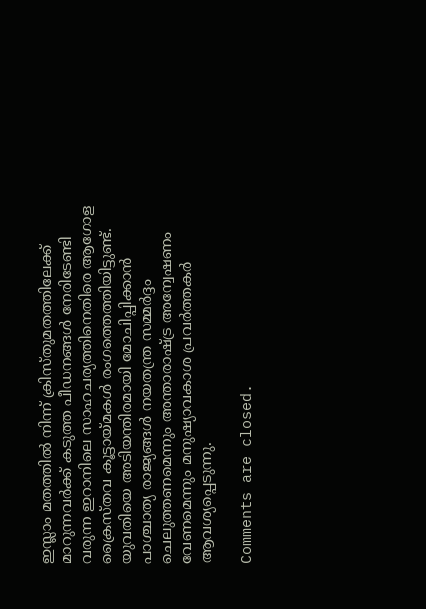ഇസ്ലാം മതത്തിൽ നിന്ന് ക്രിസ്തുമതത്തിലേക്ക് മാറുന്നവർക്ക് കടുത്ത പീഡനങ്ങൾ നേരിടേണ്ടി വരുന്ന ഇറാനിലെ സാഹചര്യത്തിനെതിരെ ആഗോള ക്രൈസ്തവ കൂട്ടായ്മകൾ രംഗത്തെത്തിയിട്ടുണ്ട്. യുവതിയെ അടിയന്തിരമായി മോചിപ്പിക്കാൻ പാശ്ചാത്യ രാജ്യങ്ങൾ നയതന്ത്ര സമ്മർദ്ദം ചെലുത്തണമെന്നും അന്താരാഷ്ട്ര അന്വേഷണം വേണമെന്നും മനുഷ്യാവകാശ പ്രവർത്തകർ ആവശ്യപ്പെടുന്നു.

Comments are closed.